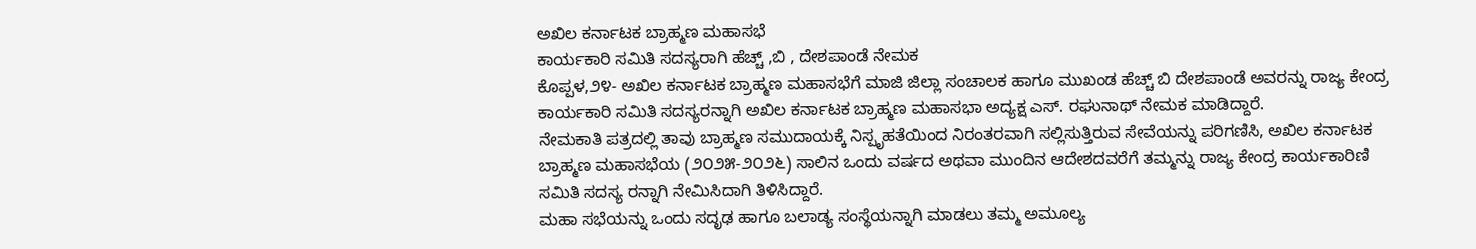ಅಖಿಲ ಕರ್ನಾಟಕ ಬ್ರಾಹ್ಮಣ ಮಹಾಸಭೆ
ಕಾರ್ಯಕಾರಿ ಸಮಿತಿ ಸದಸ್ಯರಾಗಿ ಹೆಚ್ಚ್ ,ಬಿ , ದೇಶಪಾಂಡೆ ನೇಮಕ
ಕೊಪ್ಪಳ,೨೪- ಅಖಿಲ ಕರ್ನಾಟಕ ಬ್ರಾಹ್ಮಣ ಮಹಾಸಭೆಗೆ ಮಾಜಿ ಜಿಲ್ಲಾ ಸಂಚಾಲಕ ಹಾಗೂ ಮುಖಂಡ ಹೆಚ್ಚ್ ಬಿ ದೇಶಪಾಂಡೆ ಅವರನ್ನು ರಾಜ್ಯ ಕೇಂದ್ರ ಕಾರ್ಯಕಾರಿ ಸಮಿತಿ ಸದಸ್ಯರನ್ನಾಗಿ ಅಖಿಲ ಕರ್ನಾಟಕ ಬ್ರಾಹ್ಮಣ ಮಹಾಸಭಾ ಅದ್ಯಕ್ಷ ಎಸ್. ರಘುನಾಥ್ ನೇಮಕ ಮಾಡಿದ್ದಾರೆ.
ನೇಮಕಾತಿ ಪತ್ರದಲ್ಲಿ ತಾವು ಬ್ರಾಹ್ಮಣ ಸಮುದಾಯಕ್ಕೆ ನಿಸ್ಪೃಹತೆಯಿಂದ ನಿರಂತರವಾಗಿ ಸಲ್ಲಿಸುತ್ತಿರುವ ಸೇವೆಯನ್ನು ಪರಿಗಣಿಸಿ, ಅಖಿಲ ಕರ್ನಾಟಕ ಬ್ರಾಹ್ಮಣ ಮಹಾಸಭೆಯ (೨೦೨೫-೨೦೨೬) ಸಾಲಿನ ಒಂದು ವರ್ಷದ ಅಥವಾ ಮುಂದಿನ ಆದೇಶದವರೆಗೆ ತಮ್ಮನ್ನು ರಾಜ್ಯ ಕೇಂದ್ರ ಕಾರ್ಯಕಾರಿಣಿ ಸಮಿತಿ ಸದಸ್ಯ ರನ್ನಾಗಿ ನೇಮಿಸಿದಾಗಿ ತಿಳಿಸಿದ್ದಾರೆ.
ಮಹಾ ಸಭೆಯನ್ನು ಒಂದು ಸದೃಢ ಹಾಗೂ ಬಲಾಡ್ಯ ಸಂಸ್ಥೆಯನ್ನಾಗಿ ಮಾಡಲು ತಮ್ಮ ಅಮೂಲ್ಯ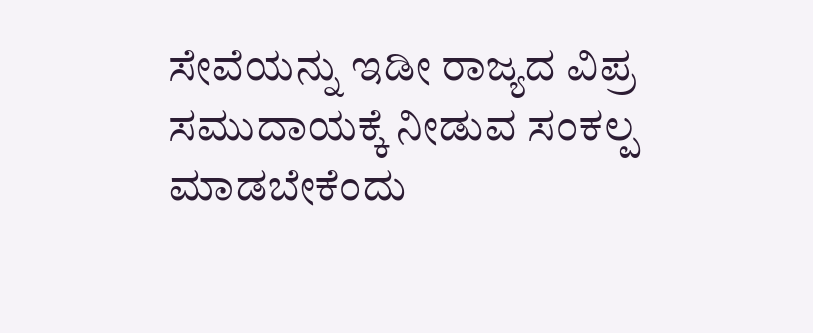ಸೇವೆಯನ್ನು ಇಡೀ ರಾಜ್ಯದ ವಿಪ್ರ ಸಮುದಾಯಕ್ಕೆ ನೀಡುವ ಸಂಕಲ್ಪ ಮಾಡಬೇಕೆಂದು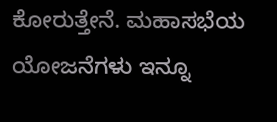ಕೋರುತ್ತೇನೆ. ಮಹಾಸಭೆಯ ಯೋಜನೆಗಳು ಇನ್ನೂ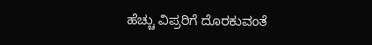ಹೆಚ್ಚು ವಿಪ್ರರಿಗೆ ದೊರಕುವಂತೆ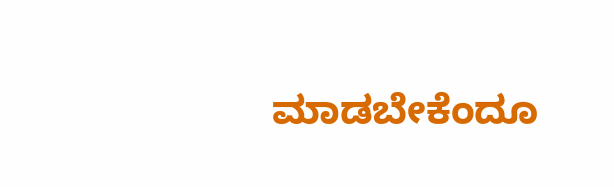ಮಾಡಬೇಕೆಂದೂ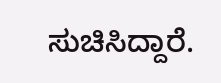ಸುಚಿಸಿದ್ದಾರೆ.